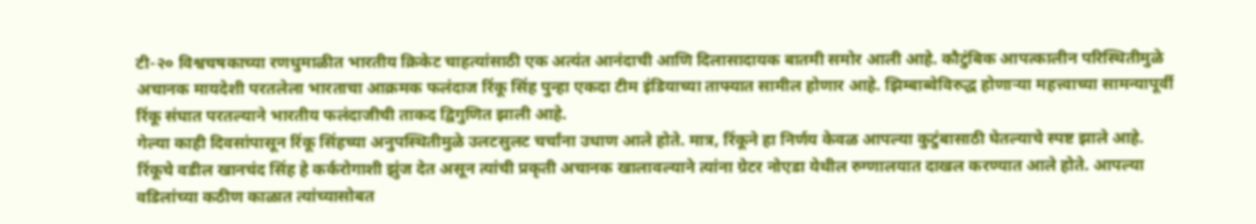टी-२० विश्वचषकाच्या रणधुमाळीत भारतीय क्रिकेट चाहत्यांसाठी एक अत्यंत आनंदाची आणि दिलासादायक बातमी समोर आली आहे. कौटुंबिक आपत्कालीन परिस्थितीमुळे अचानक मायदेशी परतलेला भारताचा आक्रमक फलंदाज रिंकू सिंह पुन्हा एकदा टीम इंडियाच्या ताफ्यात सामील होणार आहे. झिम्बाब्वेविरुद्ध होणाऱ्या महत्त्वाच्या सामन्यापूर्वी रिंकू संघात परतल्याने भारतीय फलंदाजीची ताकद द्विगुणित झाली आहे.
गेल्या काही दिवसांपासून रिंकू सिंहच्या अनुपस्थितीमुळे उलटसुलट चर्चांना उधाण आले होते. मात्र, रिंकूने हा निर्णय केवळ आपल्या कुटुंबासाठी घेतल्याचे स्पष्ट झाले आहे. रिंकूचे वडील खानचंद सिंह हे कर्करोगाशी झुंज देत असून त्यांची प्रकृती अचानक खालावल्याने त्यांना ग्रेटर नोएडा येथील रुग्णालयात दाखल करण्यात आले होते. आपल्या वडिलांच्या कठीण काळात त्यांच्यासोबत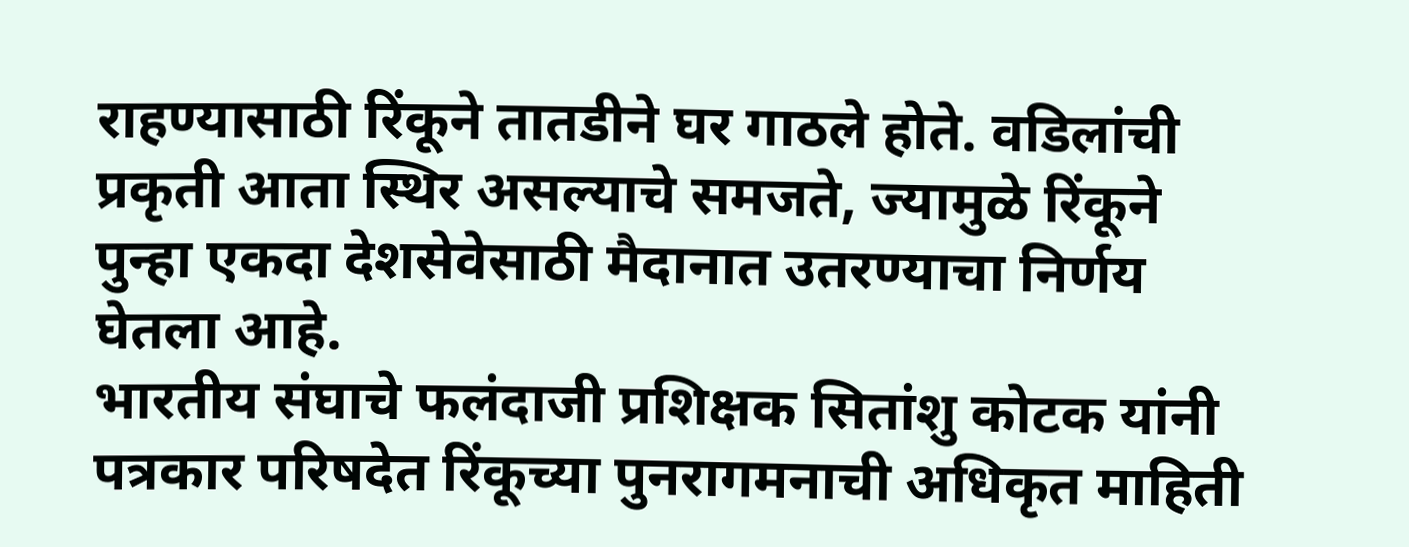राहण्यासाठी रिंकूने तातडीने घर गाठले होते. वडिलांची प्रकृती आता स्थिर असल्याचे समजते, ज्यामुळे रिंकूने पुन्हा एकदा देशसेवेसाठी मैदानात उतरण्याचा निर्णय घेतला आहे.
भारतीय संघाचे फलंदाजी प्रशिक्षक सितांशु कोटक यांनी पत्रकार परिषदेत रिंकूच्या पुनरागमनाची अधिकृत माहिती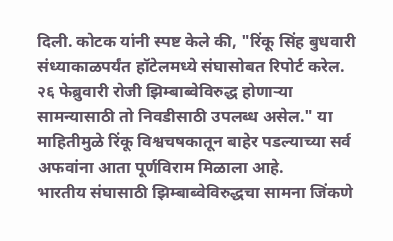दिली. कोटक यांनी स्पष्ट केले की, "रिंकू सिंह बुधवारी संध्याकाळपर्यंत हॉटेलमध्ये संघासोबत रिपोर्ट करेल. २६ फेब्रुवारी रोजी झिम्बाब्वेविरुद्ध होणाऱ्या सामन्यासाठी तो निवडीसाठी उपलब्ध असेल." या माहितीमुळे रिंकू विश्वचषकातून बाहेर पडल्याच्या सर्व अफवांना आता पूर्णविराम मिळाला आहे.
भारतीय संघासाठी झिम्बाब्वेविरुद्धचा सामना जिंकणे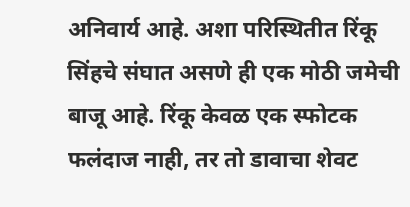अनिवार्य आहे. अशा परिस्थितीत रिंकू सिंहचे संघात असणे ही एक मोठी जमेची बाजू आहे. रिंकू केवळ एक स्फोटक फलंदाज नाही, तर तो डावाचा शेवट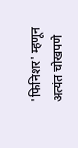'फिनिशर' म्हणून अत्यंत चोखपणे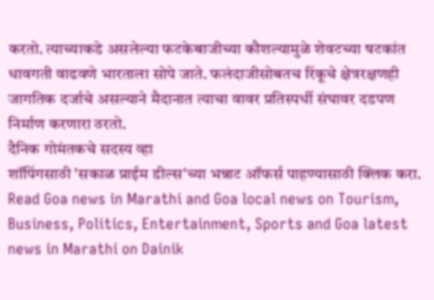करतो. त्याच्याकडे असलेल्या फटकेबाजीच्या कौशल्यामुळे शेवटच्या षटकांत धावगती वाढवणे भारताला सोपे जाते. फलंदाजीसोबतच रिंकूचे क्षेत्ररक्षणही जागतिक दर्जाचे असल्याने मैदानात त्याचा वावर प्रतिस्पर्धी संघावर दडपण निर्माण करणारा ठरतो.
दैनिक गोमंतकचे सदस्य व्हा
शॉपिंगसाठी 'सकाळ प्राईम डील्स'च्या भन्नाट ऑफर्स पाहण्यासाठी क्लिक करा.
Read Goa news in Marathi and Goa local news on Tourism, Business, Politics, Entertainment, Sports and Goa latest news in Marathi on Dainik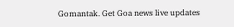Gomantak. Get Goa news live updates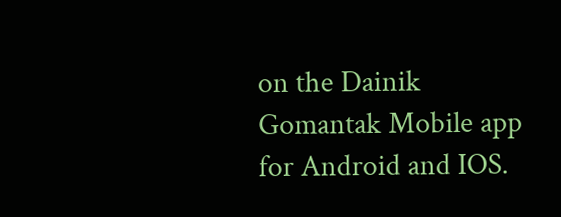on the Dainik Gomantak Mobile app for Android and IOS.